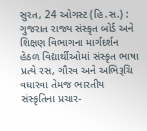સુરત, 24 ઓગસ્ટ (હિ.સ.) : ગુજરાત રાજ્ય સંસ્કૃત બોર્ડ અને શિક્ષણ વિભાગના માર્ગદર્શન હેઠળ વિદ્યાર્થીઓમાં સંસ્કૃત ભાષા પ્રત્યે રસ, ગૌરવ અને અભિરૂચિ વધારવા તેમજ ભારતીય સંસ્કૃતિના પ્રચાર-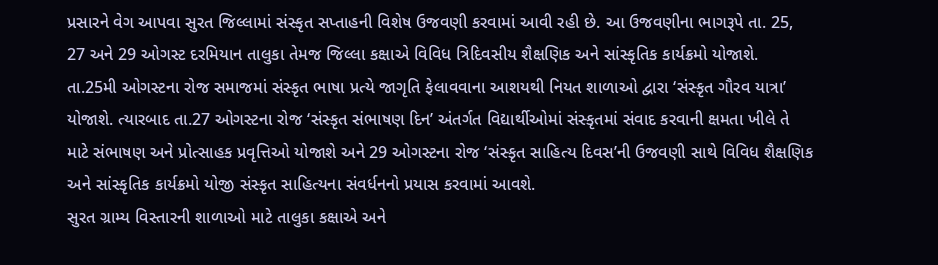પ્રસારને વેગ આપવા સુરત જિલ્લામાં સંસ્કૃત સપ્તાહની વિશેષ ઉજવણી કરવામાં આવી રહી છે. આ ઉજવણીના ભાગરૂપે તા. 25, 27 અને 29 ઓગસ્ટ દરમિયાન તાલુકા તેમજ જિલ્લા કક્ષાએ વિવિધ ત્રિદિવસીય શૈક્ષણિક અને સાંસ્કૃતિક કાર્યક્રમો યોજાશે.
તા.25મી ઓગસ્ટના રોજ સમાજમાં સંસ્કૃત ભાષા પ્રત્યે જાગૃતિ ફેલાવવાના આશયથી નિયત શાળાઓ દ્વારા ‘સંસ્કૃત ગૌરવ યાત્રા’ યોજાશે. ત્યારબાદ તા.27 ઓગસ્ટના રોજ ‘સંસ્કૃત સંભાષણ દિન’ અંતર્ગત વિદ્યાર્થીઓમાં સંસ્કૃતમાં સંવાદ કરવાની ક્ષમતા ખીલે તે માટે સંભાષણ અને પ્રોત્સાહક પ્રવૃત્તિઓ યોજાશે અને 29 ઓગસ્ટના રોજ ‘સંસ્કૃત સાહિત્ય દિવસ’ની ઉજવણી સાથે વિવિધ શૈક્ષણિક અને સાંસ્કૃતિક કાર્યક્રમો યોજી સંસ્કૃત સાહિત્યના સંવર્ધનનો પ્રયાસ કરવામાં આવશે.
સુરત ગ્રામ્ય વિસ્તારની શાળાઓ માટે તાલુકા કક્ષાએ અને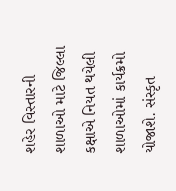શહેર વિસ્તારની શાળાઓ માટે જિલ્લા કક્ષાએ નિયત થયેલી શાળાઓમાં કાર્યક્રમો યોજાશે. સંસ્કૃત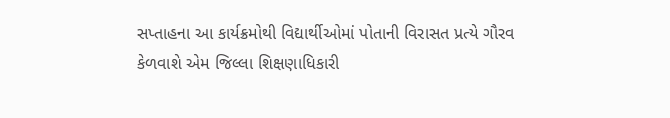સપ્તાહના આ કાર્યક્રમોથી વિદ્યાર્થીઓમાં પોતાની વિરાસત પ્રત્યે ગૌરવ કેળવાશે એમ જિલ્લા શિક્ષણાધિકારી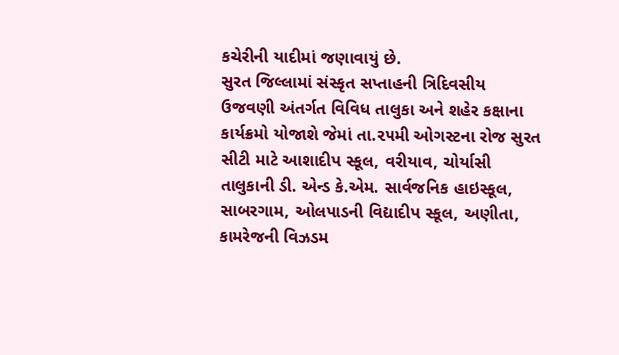કચેરીની યાદીમાં જણાવાયું છે.
સુરત જિલ્લામાં સંસ્કૃત સપ્તાહની ત્રિદિવસીય ઉજવણી અંતર્ગત વિવિધ તાલુકા અને શહેર કક્ષાના કાર્યક્રમો યોજાશે જેમાં તા.૨૫મી ઓગસ્ટના રોજ સુરત સીટી માટે આશાદીપ સ્કૂલ, વરીયાવ, ચોર્યાસી તાલુકાની ડી. એન્ડ કે.એમ. સાર્વજનિક હાઇસ્કૂલ, સાબરગામ, ઓલપાડની વિદ્યાદીપ સ્કૂલ, અણીતા, કામરેજની વિઝડમ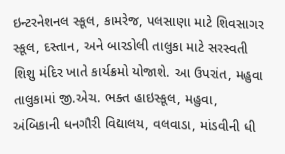ઇન્ટરનેશનલ સ્કૂલ, કામરેજ, પલસાણા માટે શિવસાગર સ્કૂલ, દસ્તાન, અને બારડોલી તાલુકા માટે સરસ્વતી શિશુ મંદિર ખાતે કાર્યક્રમો યોજાશે. આ ઉપરાંત, મહુવા તાલુકામાં જી.એચ. ભક્ત હાઇસ્કૂલ, મહુવા, અંબિકાની ધનગૌરી વિદ્યાલય, વલવાડા, માંડવીની ધી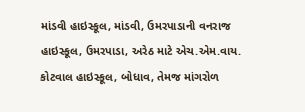માંડવી હાઇસ્કૂલ, માંડવી, ઉમરપાડાની વનરાજ હાઇસ્કૂલ, ઉમરપાડા, અરેઠ માટે એચ.એમ.વાય. કોટવાલ હાઇસ્કૂલ, બોધાવ, તેમજ માંગરોળ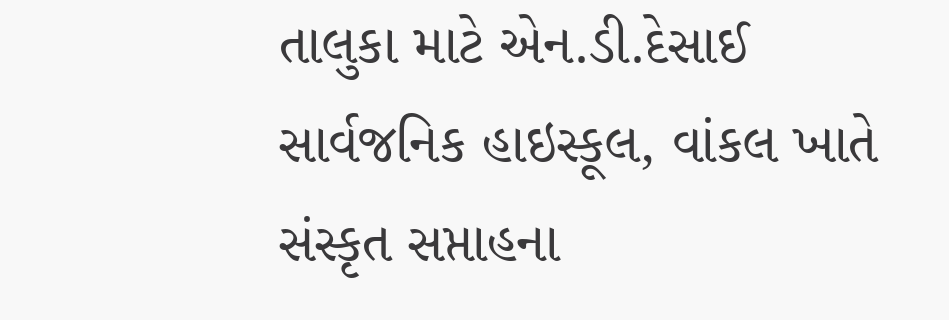તાલુકા માટે એન.ડી.દેસાઈ સાર્વજનિક હાઇસ્કૂલ, વાંકલ ખાતે સંસ્કૃત સપ્તાહના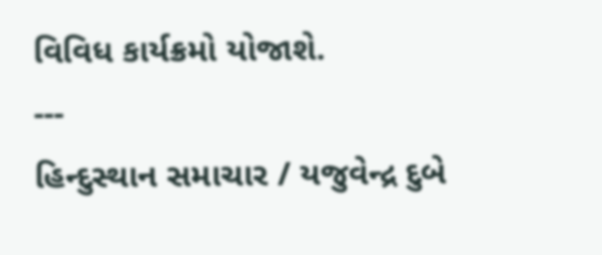વિવિધ કાર્યક્રમો યોજાશે.
---
હિન્દુસ્થાન સમાચાર / યજુવેન્દ્ર દુબે